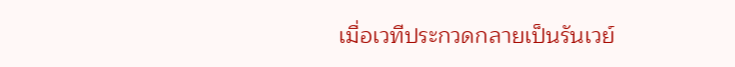เมื่อเวทีประกวดกลายเป็นรันเวย์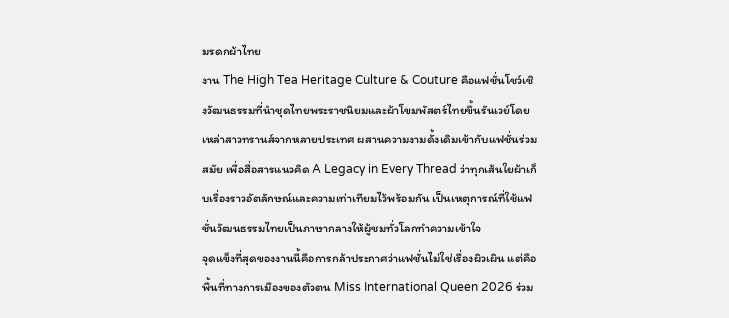มรดกผ้าไทย
งาน The High Tea Heritage Culture & Couture คือแฟชั่นโชว์เชิงวัฒนธรรมที่นำชุดไทยพระราชนิยมและผ้าโขมพัสตร์ไทยขึ้นรันเวย์โดยเหล่าสาวทรานส์จากหลายประเทศ ผสานความงามดั้งเดิมเข้ากับแฟชั่นร่วมสมัย เพื่อสื่อสารแนวคิด A Legacy in Every Thread ว่าทุกเส้นใยผ้าเก็บเรื่องราวอัตลักษณ์และความเท่าเทียมไว้พร้อมกัน เป็นเหตุการณ์ที่ใช้แฟชั่นวัฒนธรรมไทยเป็นภาษากลางให้ผู้ชมทั่วโลกทำความเข้าใจ
จุดแข็งที่สุดของงานนี้คือการกล้าประกาศว่าแฟชั่นไม่ใช่เรื่องผิวเผิน แต่คือพื้นที่ทางการเมืองของตัวตน Miss International Queen 2026 ร่วม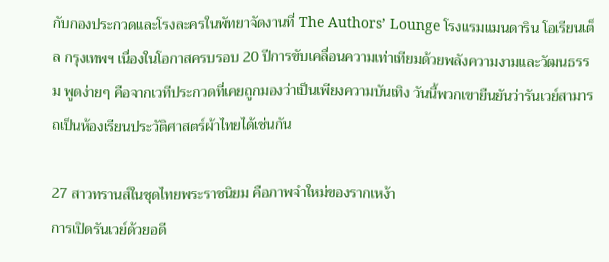กับกองประกวดและโรงละครในพัทยาจัดงานที่ The Authors’ Lounge โรงแรมแมนดาริน โอเรียนเต็ล กรุงเทพฯ เนื่องในโอกาสครบรอบ 20 ปีการขับเคลื่อนความเท่าเทียมด้วยพลังความงามและวัฒนธรรม พูดง่ายๆ คือจากเวทีประกวดที่เคยถูกมองว่าเป็นเพียงความบันเทิง วันนี้พวกเขายืนยันว่ารันเวย์สามารถเป็นห้องเรียนประวัติศาสตร์ผ้าไทยได้เช่นกัน

27 สาวทรานส์ในชุดไทยพระราชนิยม คือภาพจำใหม่ของรากเหง้า
การเปิดรันเวย์ด้วยอดี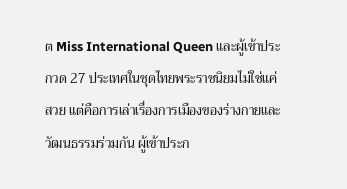ต Miss International Queen และผู้เข้าประกวด 27 ประเทศในชุดไทยพระราชนิยมไม่ใช่แค่สวย แต่คือการเล่าเรื่องการเมืองของร่างกายและวัฒนธรรมร่วมกัน ผู้เข้าประก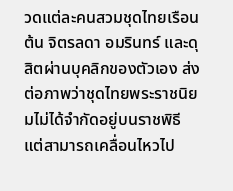วดแต่ละคนสวมชุดไทยเรือนต้น จิตรลดา อมรินทร์ และดุสิตผ่านบุคลิกของตัวเอง ส่งต่อภาพว่าชุดไทยพระราชนิยมไม่ได้จำกัดอยู่บนราชพิธี แต่สามารถเคลื่อนไหวไป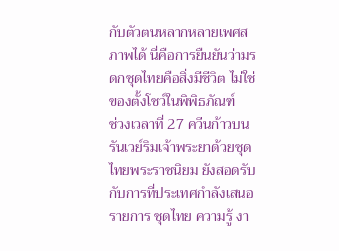กับตัวตนหลากหลายเพศสภาพได้ นี่คือการยืนยันว่ามรดกชุดไทยคือสิ่งมีชีวิต ไม่ใช่ของตั้งโชว์ในพิพิธภัณฑ์
ช่วงเวลาที่ 27 ควีนก้าวบนรันเวย์ริมเจ้าพระยาด้วยชุดไทยพระราชนิยม ยังสอดรับกับการที่ประเทศกำลังเสนอรายการ ชุดไทย ความรู้ งา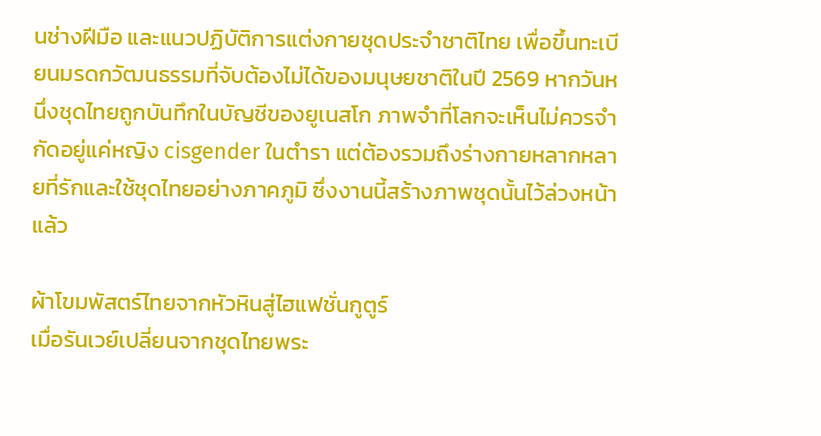นช่างฝีมือ และแนวปฏิบัติการแต่งกายชุดประจำชาติไทย เพื่อขึ้นทะเบียนมรดกวัฒนธรรมที่จับต้องไม่ได้ของมนุษยชาติในปี 2569 หากวันหนึ่งชุดไทยถูกบันทึกในบัญชีของยูเนสโก ภาพจำที่โลกจะเห็นไม่ควรจำกัดอยู่แค่หญิง cisgender ในตำรา แต่ต้องรวมถึงร่างกายหลากหลายที่รักและใช้ชุดไทยอย่างภาคภูมิ ซึ่งงานนี้สร้างภาพชุดนั้นไว้ล่วงหน้าแล้ว

ผ้าโขมพัสตร์ไทยจากหัวหินสู่ไฮแฟชั่นกูตูร์
เมื่อรันเวย์เปลี่ยนจากชุดไทยพระ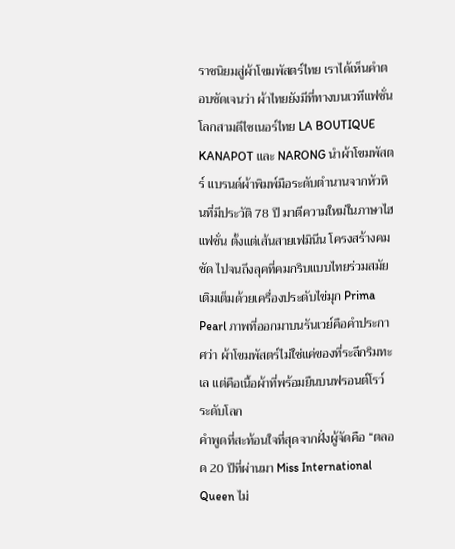ราชนิยมสู่ผ้าโขมพัสตร์ไทย เราได้เห็นคำตอบชัดเจนว่า ผ้าไทยยังมีที่ทางบนเวทีแฟชั่นโลกสามดีไซเนอร์ไทย LA BOUTIQUE KANAPOT และ NARONG นำผ้าโขมพัสตร์ แบรนด์ผ้าพิมพ์มือระดับตำนานจากหัวหินที่มีประวัติ 78 ปี มาตีความใหม่ในภาษาไฮแฟชั่น ตั้งแต่เส้นสายเฟมินีน โครงสร้างคมชัด ไปจนถึงลุคที่คมกริบแบบไทยร่วมสมัย เติมเต็มด้วยเครื่องประดับไข่มุก Prima Pearl ภาพที่ออกมาบนรันเวย์คือคำประกาศว่า ผ้าโขมพัสตร์ไม่ใช่แค่ของที่ระลึกริมทะเล แต่คือเนื้อผ้าที่พร้อมยืนบนฟรอนต์โรว์ระดับโลก
คำพูดที่สะท้อนใจที่สุดจากฝั่งผู้จัดคือ “ตลอด 20 ปีที่ผ่านมา Miss International Queen ไม่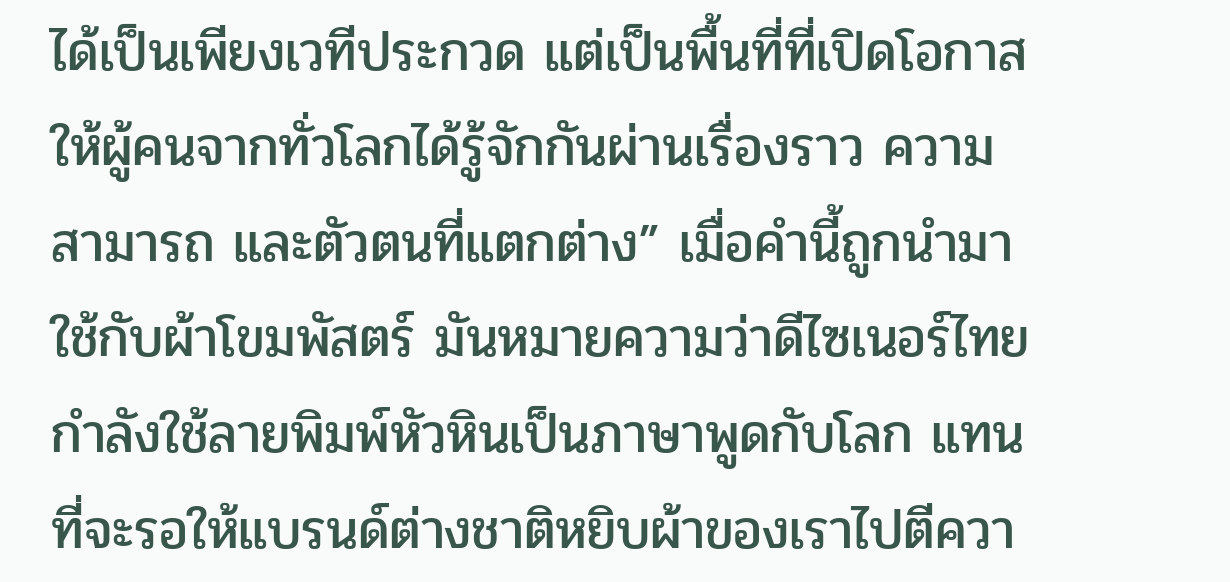ได้เป็นเพียงเวทีประกวด แต่เป็นพื้นที่ที่เปิดโอกาสให้ผู้คนจากทั่วโลกได้รู้จักกันผ่านเรื่องราว ความสามารถ และตัวตนที่แตกต่าง” เมื่อคำนี้ถูกนำมาใช้กับผ้าโขมพัสตร์ มันหมายความว่าดีไซเนอร์ไทยกำลังใช้ลายพิมพ์หัวหินเป็นภาษาพูดกับโลก แทนที่จะรอให้แบรนด์ต่างชาติหยิบผ้าของเราไปตีควา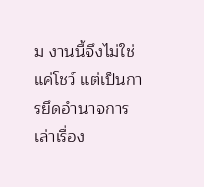ม งานนี้จึงไม่ใช่แค่โชว์ แต่เป็นการยึดอำนาจการเล่าเรื่อง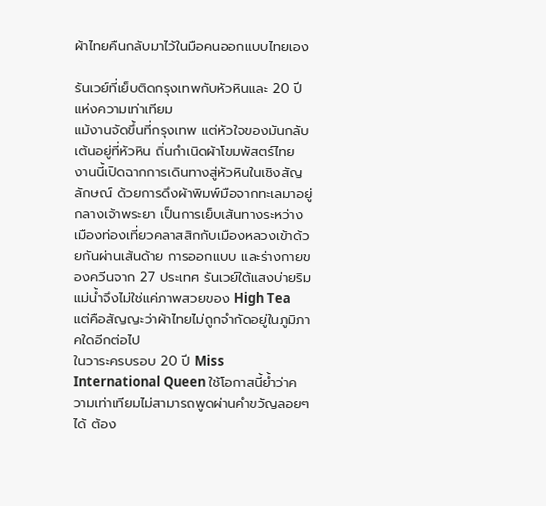ผ้าไทยคืนกลับมาไว้ในมือคนออกแบบไทยเอง

รันเวย์ที่เย็บติดกรุงเทพกับหัวหินและ 20 ปีแห่งความเท่าเทียม
แม้งานจัดขึ้นที่กรุงเทพ แต่หัวใจของมันกลับเต้นอยู่ที่หัวหิน ถิ่นกำเนิดผ้าโขมพัสตร์ไทย งานนี้เปิดฉากการเดินทางสู่หัวหินในเชิงสัญลักษณ์ ด้วยการดึงผ้าพิมพ์มือจากทะเลมาอยู่กลางเจ้าพระยา เป็นการเย็บเส้นทางระหว่างเมืองท่องเที่ยวคลาสสิกกับเมืองหลวงเข้าด้วยกันผ่านเส้นด้าย การออกแบบ และร่างกายของควีนจาก 27 ประเทศ รันเวย์ใต้แสงบ่ายริมแม่น้ำจึงไม่ใช่แค่ภาพสวยของ High Tea แต่คือสัญญะว่าผ้าไทยไม่ถูกจำกัดอยู่ในภูมิภาคใดอีกต่อไป
ในวาระครบรอบ 20 ปี Miss International Queen ใช้โอกาสนี้ย้ำว่าความเท่าเทียมไม่สามารถพูดผ่านคำขวัญลอยๆ ได้ ต้อง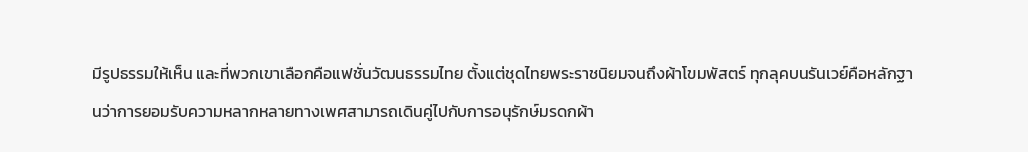มีรูปธรรมให้เห็น และที่พวกเขาเลือกคือแฟชั่นวัฒนธรรมไทย ตั้งแต่ชุดไทยพระราชนิยมจนถึงผ้าโขมพัสตร์ ทุกลุคบนรันเวย์คือหลักฐานว่าการยอมรับความหลากหลายทางเพศสามารถเดินคู่ไปกับการอนุรักษ์มรดกผ้า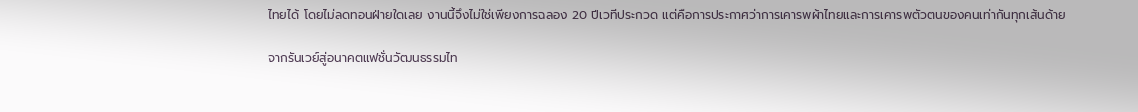ไทยได้ โดยไม่ลดทอนฝ่ายใดเลย งานนี้จึงไม่ใช่เพียงการฉลอง 20 ปีเวทีประกวด แต่คือการประกาศว่าการเคารพผ้าไทยและการเคารพตัวตนของคนเท่ากันทุกเส้นด้าย

จากรันเวย์สู่อนาคตแฟชั่นวัฒนธรรมไท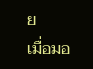ย
เมื่อมอ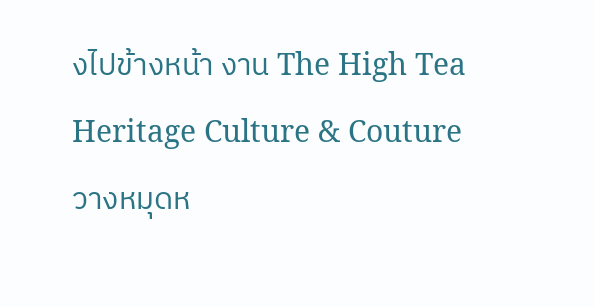งไปข้างหน้า งาน The High Tea Heritage Culture & Couture วางหมุดห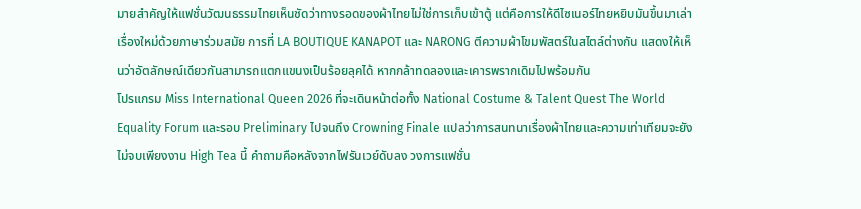มายสำคัญให้แฟชั่นวัฒนธรรมไทยเห็นชัดว่าทางรอดของผ้าไทยไม่ใช่การเก็บเข้าตู้ แต่คือการให้ดีไซเนอร์ไทยหยิบมันขึ้นมาเล่าเรื่องใหม่ด้วยภาษาร่วมสมัย การที่ LA BOUTIQUE KANAPOT และ NARONG ตีความผ้าโขมพัสตร์ในสไตล์ต่างกัน แสดงให้เห็นว่าอัตลักษณ์เดียวกันสามารถแตกแขนงเป็นร้อยลุคได้ หากกล้าทดลองและเคารพรากเดิมไปพร้อมกัน
โปรแกรม Miss International Queen 2026 ที่จะเดินหน้าต่อทั้ง National Costume & Talent Quest The World Equality Forum และรอบ Preliminary ไปจนถึง Crowning Finale แปลว่าการสนทนาเรื่องผ้าไทยและความเท่าเทียมจะยังไม่จบเพียงงาน High Tea นี้ คำถามคือหลังจากไฟรันเวย์ดับลง วงการแฟชั่น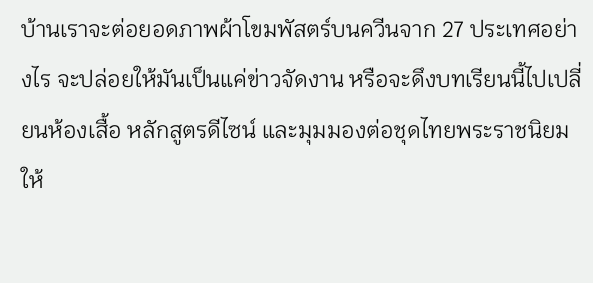บ้านเราจะต่อยอดภาพผ้าโขมพัสตร์บนควีนจาก 27 ประเทศอย่างไร จะปล่อยให้มันเป็นแค่ข่าวจัดงาน หรือจะดึงบทเรียนนี้ไปเปลี่ยนห้องเสื้อ หลักสูตรดีไซน์ และมุมมองต่อชุดไทยพระราชนิยมให้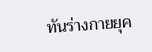ทันร่างกายยุค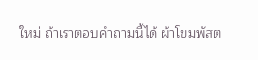ใหม่ ถ้าเราตอบคำถามนี้ได้ ผ้าโขมพัสต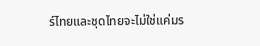ร์ไทยและชุดไทยจะไม่ใช่แค่มร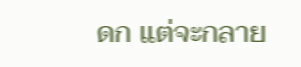ดก แต่จะกลาย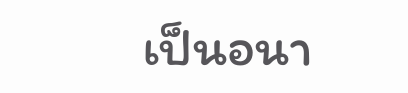เป็นอนา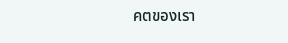คตของเรา